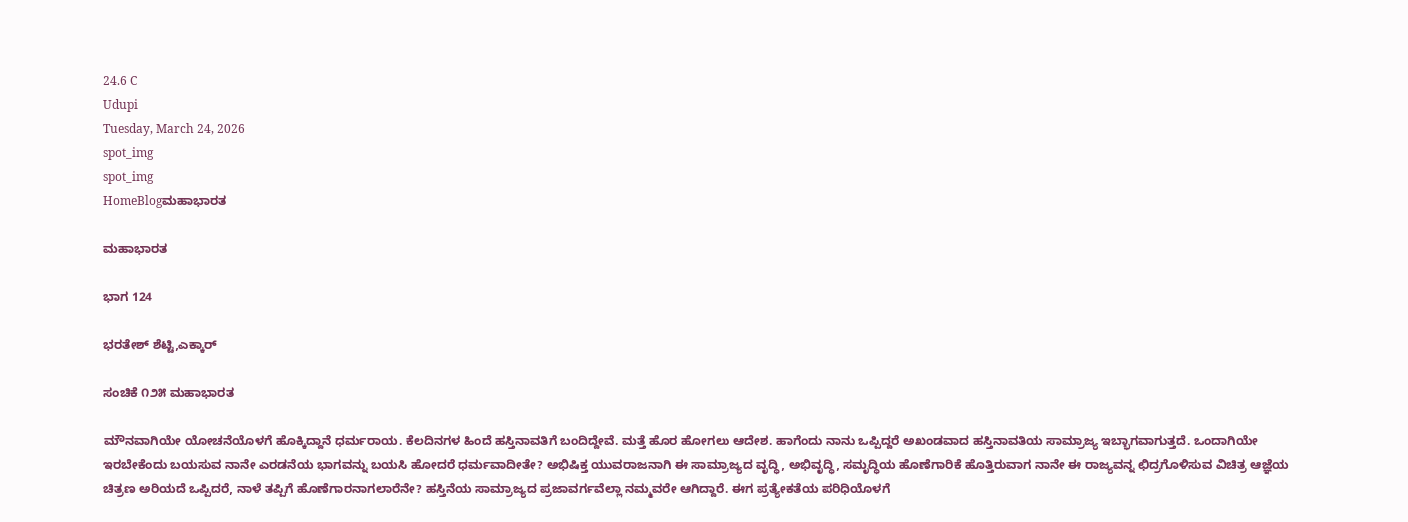24.6 C
Udupi
Tuesday, March 24, 2026
spot_img
spot_img
HomeBlogಮಹಾಭಾರತ

ಮಹಾಭಾರತ

ಭಾಗ 124

ಭರತೇಶ್ ಶೆಟ್ಟಿ,ಎಕ್ಕಾರ್

ಸಂಚಿಕೆ ೧೨೫ ಮಹಾಭಾರತ

ಮೌನವಾಗಿಯೇ ಯೋಚನೆಯೊಳಗೆ ಹೊಕ್ಕಿದ್ದಾನೆ ಧರ್ಮರಾಯ. ಕೆಲದಿನಗಳ ಹಿಂದೆ ಹಸ್ತಿನಾವತಿಗೆ ಬಂದಿದ್ದೇವೆ. ಮತ್ತೆ ಹೊರ ಹೋಗಲು ಆದೇಶ. ಹಾಗೆಂದು ನಾನು ಒಪ್ಪಿದ್ದರೆ ಅಖಂಡವಾದ ಹಸ್ತಿನಾವತಿಯ ಸಾಮ್ರಾಜ್ಯ ಇಬ್ಭಾಗವಾಗುತ್ತದೆ. ಒಂದಾಗಿಯೇ ಇರಬೇಕೆಂದು ಬಯಸುವ ನಾನೇ ಎರಡನೆಯ ಭಾಗವನ್ನು ಬಯಸಿ ಹೋದರೆ ಧರ್ಮವಾದೀತೇ? ಅಭಿಷಿಕ್ತ ಯುವರಾಜನಾಗಿ ಈ ಸಾಮ್ರಾಜ್ಯದ ವೃದ್ಧಿ, ಅಭಿವೃದ್ಧಿ, ಸಮೃದ್ಧಿಯ ಹೊಣೆಗಾರಿಕೆ ಹೊತ್ತಿರುವಾಗ ನಾನೇ ಈ ರಾಜ್ಯವನ್ನ ಛಿದ್ರಗೊಳಿಸುವ ವಿಚಿತ್ರ ಆಜ್ಞೆಯ ಚಿತ್ರಣ ಅರಿಯದೆ ಒಪ್ಪಿದರೆ, ನಾಳೆ ತಪ್ಪಿಗೆ ಹೊಣೆಗಾರನಾಗಲಾರೆನೇ? ಹಸ್ತಿನೆಯ ಸಾಮ್ರಾಜ್ಯದ ಪ್ರಜಾವರ್ಗವೆಲ್ಲಾ ನಮ್ಮವರೇ ಆಗಿದ್ದಾರೆ. ಈಗ ಪ್ರತ್ಯೇಕತೆಯ ಪರಿಧಿಯೊಳಗೆ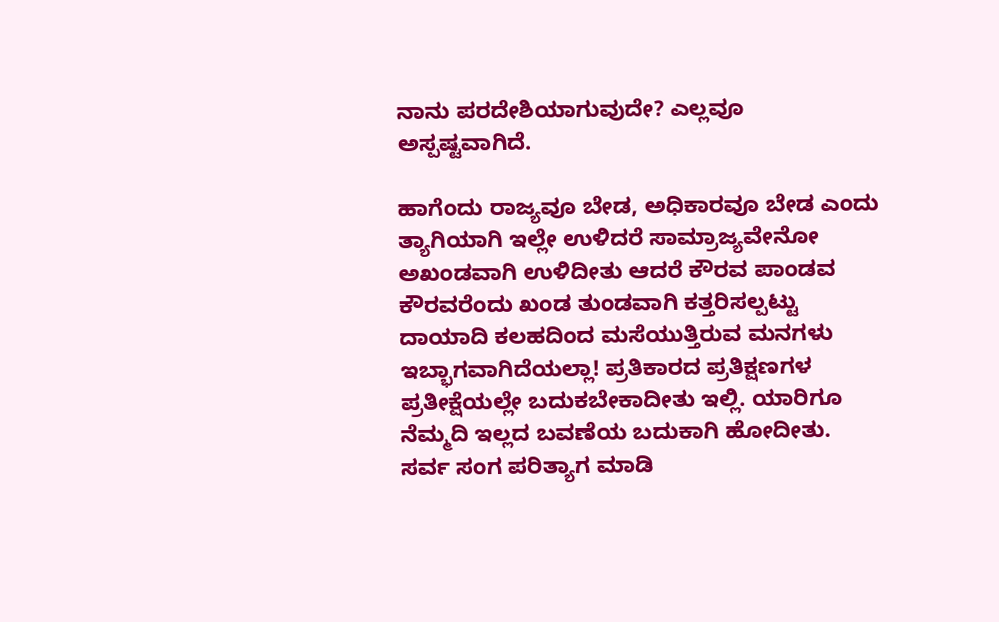ನಾನು ಪರದೇಶಿಯಾಗುವುದೇ? ಎಲ್ಲವೂ ಅಸ್ಪಷ್ಟವಾಗಿದೆ.

ಹಾಗೆಂದು ರಾಜ್ಯವೂ ಬೇಡ, ಅಧಿಕಾರವೂ ಬೇಡ ಎಂದು ತ್ಯಾಗಿಯಾಗಿ ಇಲ್ಲೇ ಉಳಿದರೆ ಸಾಮ್ರಾಜ್ಯವೇನೋ ಅಖಂಡವಾಗಿ ಉಳಿದೀತು ಆದರೆ ಕೌರವ ಪಾಂಡವ ಕೌರವರೆಂದು ಖಂಡ ತುಂಡವಾಗಿ ಕತ್ತರಿಸಲ್ಪಟ್ಟು ದಾಯಾದಿ ಕಲಹದಿಂದ ಮಸೆಯುತ್ತಿರುವ ಮನಗಳು ಇಬ್ಭಾಗವಾಗಿದೆಯಲ್ಲಾ! ಪ್ರತಿಕಾರದ ಪ್ರತಿಕ್ಷಣಗಳ ಪ್ರತೀಕ್ಷೆಯಲ್ಲೇ ಬದುಕಬೇಕಾದೀತು ಇಲ್ಲಿ. ಯಾರಿಗೂ ನೆಮ್ಮದಿ ಇಲ್ಲದ ಬವಣೆಯ ಬದುಕಾಗಿ ಹೋದೀತು. ಸರ್ವ ಸಂಗ ಪರಿತ್ಯಾಗ ಮಾಡಿ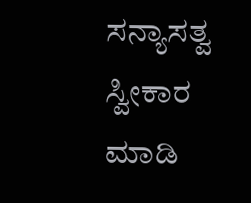ಸನ್ಯಾಸತ್ವ ಸ್ವೀಕಾರ ಮಾಡಿ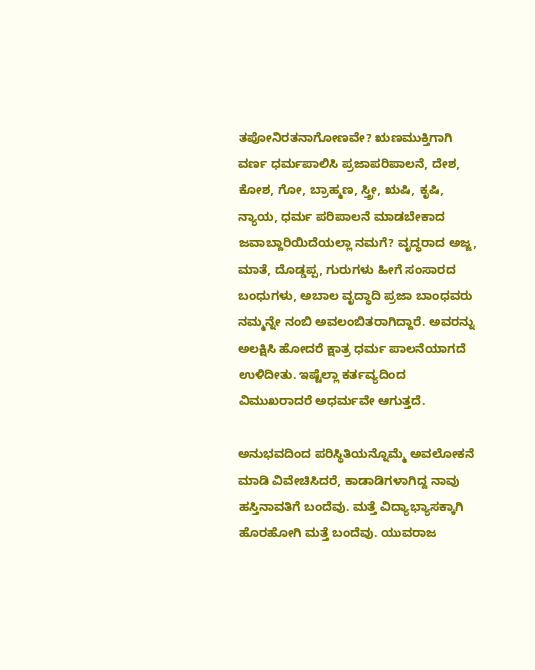ತಪೋನಿರತನಾಗೋಣವೇ? ಋಣಮುಕ್ತಿಗಾಗಿ ವರ್ಣ ಧರ್ಮಪಾಲಿಸಿ ಪ್ರಜಾಪರಿಪಾಲನೆ, ದೇಶ, ಕೋಶ, ಗೋ, ಬ್ರಾಹ್ಮಣ, ಸ್ತ್ರೀ, ಋಷಿ, ಕೃಷಿ, ನ್ಯಾಯ, ಧರ್ಮ ಪರಿಪಾಲನೆ ಮಾಡಬೇಕಾದ ಜವಾಬ್ದಾರಿಯಿದೆಯಲ್ಲಾ ನಮಗೆ? ವೃದ್ಧರಾದ ಅಜ್ಜ, ಮಾತೆ, ದೊಡ್ಡಪ್ಪ, ಗುರುಗಳು ಹೀಗೆ ಸಂಸಾರದ ಬಂಧುಗಳು, ಅಬಾಲ ವೃದ್ಧಾದಿ ಪ್ರಜಾ ಬಾಂಧವರು ನಮ್ಮನ್ನೇ ನಂಬಿ ಅವಲಂಬಿತರಾಗಿದ್ದಾರೆ. ಅವರನ್ನು ಅಲಕ್ಷಿಸಿ ಹೋದರೆ ಕ್ಷಾತ್ರ ಧರ್ಮ ಪಾಲನೆಯಾಗದೆ ಉಳಿದೀತು. ಇಷ್ಟೆಲ್ಲಾ ಕರ್ತವ್ಯದಿಂದ ವಿಮುಖರಾದರೆ ಅಧರ್ಮವೇ ಆಗುತ್ತದೆ.

ಅನುಭವದಿಂದ ಪರಿಸ್ಥಿತಿಯನ್ನೊಮ್ಮೆ ಅವಲೋಕನೆ ಮಾಡಿ ವಿವೇಚಿಸಿದರೆ, ಕಾಡಾಡಿಗಳಾಗಿದ್ದ ನಾವು ಹಸ್ತಿನಾವತಿಗೆ ಬಂದೆವು. ಮತ್ತೆ ವಿದ್ಯಾಭ್ಯಾಸಕ್ಕಾಗಿ ಹೊರಹೋಗಿ ಮತ್ತೆ ಬಂದೆವು. ಯುವರಾಜ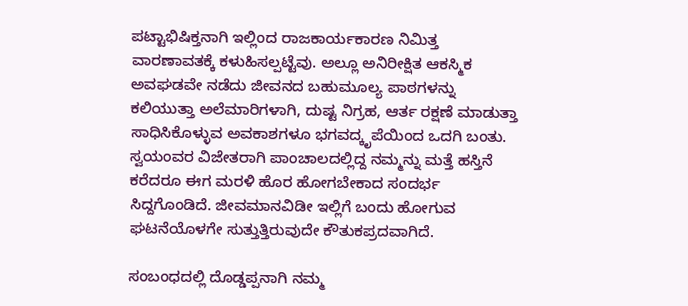ಪಟ್ಟಾಭಿಷಿಕ್ತನಾಗಿ ಇಲ್ಲಿಂದ ರಾಜಕಾರ್ಯಕಾರಣ ನಿಮಿತ್ತ ವಾರಣಾವತಕ್ಕೆ ಕಳುಹಿಸಲ್ಪಟ್ಟೆವು. ಅಲ್ಲೂ ಅನಿರೀಕ್ಷಿತ ಆಕಸ್ಮಿಕ ಅವಘಡವೇ ನಡೆದು ಜೀವನದ ಬಹುಮೂಲ್ಯ ಪಾಠಗಳನ್ನು ಕಲಿಯುತ್ತಾ ಅಲೆಮಾರಿಗಳಾಗಿ, ದುಷ್ಟ ನಿಗ್ರಹ, ಆರ್ತ ರಕ್ಷಣೆ ಮಾಡುತ್ತಾ ಸಾಧಿಸಿಕೊಳ್ಳುವ ಅವಕಾಶಗಳೂ ಭಗವದ್ಕೃಪೆಯಿಂದ ಒದಗಿ ಬಂತು. ಸ್ವಯಂವರ ವಿಜೇತರಾಗಿ ಪಾಂಚಾಲದಲ್ಲಿದ್ದ ನಮ್ಮನ್ನು ಮತ್ತೆ ಹಸ್ತಿನೆ ಕರೆದರೂ ಈಗ ಮರಳಿ ಹೊರ ಹೋಗಬೇಕಾದ ಸಂದರ್ಭ ಸಿದ್ದಗೊಂಡಿದೆ. ಜೀವಮಾನವಿಡೀ ಇಲ್ಲಿಗೆ ಬಂದು ಹೋಗುವ ಘಟನೆಯೊಳಗೇ ಸುತ್ತುತ್ತಿರುವುದೇ ಕೌತುಕಪ್ರದವಾಗಿದೆ.

ಸಂಬಂಧದಲ್ಲಿ ದೊಡ್ಡಪ್ಪನಾಗಿ ನಮ್ಮ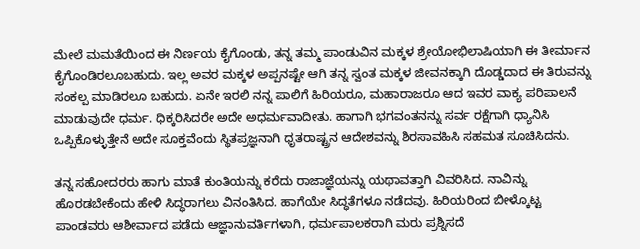ಮೇಲೆ ಮಮತೆಯಿಂದ ಈ ನಿರ್ಣಯ ಕೈಗೊಂಡು, ತನ್ನ ತಮ್ಮ ಪಾಂಡುವಿನ ಮಕ್ಕಳ ಶ್ರೇಯೋಭಿಲಾಷಿಯಾಗಿ ಈ ತೀರ್ಮಾನ ಕೈಗೊಂಡಿರಲೂಬಹುದು. ಇಲ್ಲ ಅವರ ಮಕ್ಕಳ ಅಪ್ಪನಷ್ಟೇ ಆಗಿ ತನ್ನ ಸ್ವಂತ ಮಕ್ಕಳ ಜೀವನಕ್ಕಾಗಿ ದೊಡ್ಡದಾದ ಈ ತಿರುವನ್ನು ಸಂಕಲ್ಪ ಮಾಡಿರಲೂ ಬಹುದು. ಏನೇ ಇರಲಿ ನನ್ನ ಪಾಲಿಗೆ ಹಿರಿಯರೂ, ಮಹಾರಾಜರೂ ಆದ ಇವರ ವಾಕ್ಯ ಪರಿಪಾಲನೆ ಮಾಡುವುದೇ ಧರ್ಮ. ಧಿಕ್ಕರಿಸಿದರೇ ಅದೇ ಅಧರ್ಮವಾದೀತು. ಹಾಗಾಗಿ ಭಗವಂತನನ್ನು ಸರ್ವ ರಕ್ಷೆಗಾಗಿ ಧ್ಯಾನಿಸಿ ಒಪ್ಪಿಕೊಳ್ಳುತ್ತೇನೆ ಅದೇ ಸೂಕ್ತವೆಂದು ಸ್ಥಿತಪ್ರಜ್ಞನಾಗಿ ಧೃತರಾಷ್ಟ್ರನ ಆದೇಶವನ್ನು ಶಿರಸಾವಹಿಸಿ ಸಹಮತ ಸೂಚಿಸಿದನು.

ತನ್ನ ಸಹೋದರರು ಹಾಗು ಮಾತೆ ಕುಂತಿಯನ್ನು ಕರೆದು ರಾಜಾಜ್ಞೆಯನ್ನು ಯಥಾವತ್ತಾಗಿ ವಿವರಿಸಿದ. ನಾವಿನ್ನು ಹೊರಡಬೇಕೆಂದು ಹೇಳಿ ಸಿದ್ಧರಾಗಲು ವಿನಂತಿಸಿದ. ಹಾಗೆಯೇ ಸಿದ್ಧತೆಗಳೂ ನಡೆದವು. ಹಿರಿಯರಿಂದ ಬೀಳ್ಕೊಟ್ಟ ಪಾಂಡವರು ಆಶೀರ್ವಾದ ಪಡೆದು ಆಜ್ಞಾನುವರ್ತಿಗಳಾಗಿ, ಧರ್ಮಪಾಲಕರಾಗಿ ಮರು ಪ್ರಶ್ನಿಸದೆ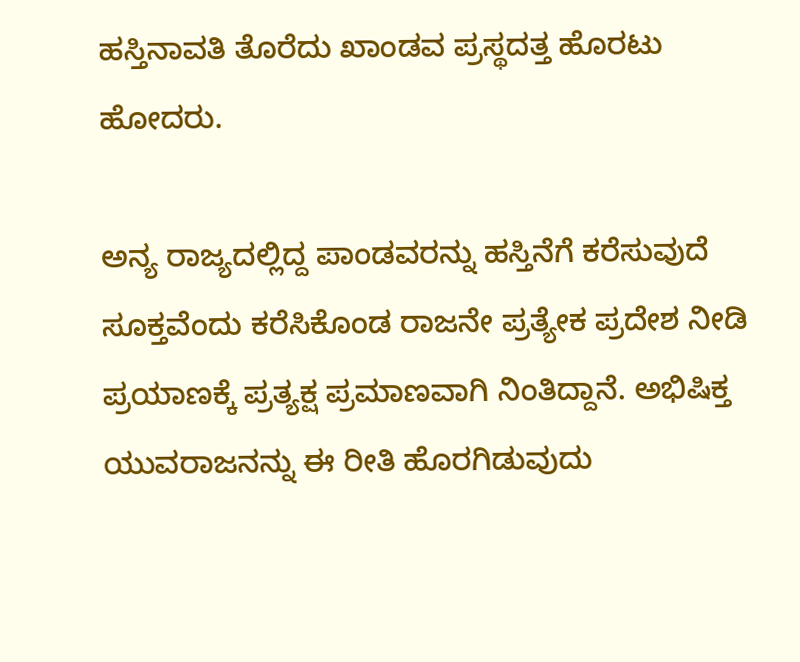ಹಸ್ತಿನಾವತಿ ತೊರೆದು ಖಾಂಡವ ಪ್ರಸ್ಥದತ್ತ ಹೊರಟು ಹೋದರು.

ಅನ್ಯ ರಾಜ್ಯದಲ್ಲಿದ್ದ ಪಾಂಡವರನ್ನು ಹಸ್ತಿನೆಗೆ ಕರೆಸುವುದೆ ಸೂಕ್ತವೆಂದು ಕರೆಸಿಕೊಂಡ ರಾಜನೇ ಪ್ರತ್ಯೇಕ ಪ್ರದೇಶ ನೀಡಿ ಪ್ರಯಾಣಕ್ಕೆ ಪ್ರತ್ಯಕ್ಷ ಪ್ರಮಾಣವಾಗಿ ನಿಂತಿದ್ದಾನೆ. ಅಭಿಷಿಕ್ತ ಯುವರಾಜನನ್ನು ಈ ರೀತಿ ಹೊರಗಿಡುವುದು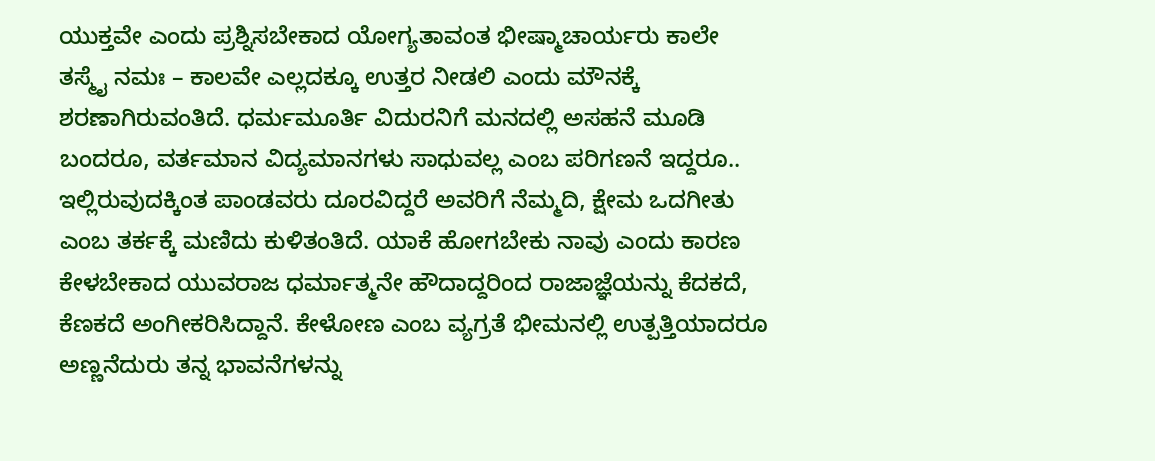ಯುಕ್ತವೇ ಎಂದು ಪ್ರಶ್ನಿಸಬೇಕಾದ ಯೋಗ್ಯತಾವಂತ ಭೀಷ್ಮಾಚಾರ್ಯರು ಕಾಲೇ ತಸ್ಮೈ ನಮಃ – ಕಾಲವೇ ಎಲ್ಲದಕ್ಕೂ ಉತ್ತರ ನೀಡಲಿ ಎಂದು ಮೌನಕ್ಕೆ ಶರಣಾಗಿರುವಂತಿದೆ. ಧರ್ಮಮೂರ್ತಿ ವಿದುರನಿಗೆ ಮನದಲ್ಲಿ ಅಸಹನೆ ಮೂಡಿ ಬಂದರೂ, ವರ್ತಮಾನ ವಿದ್ಯಮಾನಗಳು ಸಾಧುವಲ್ಲ ಎಂಬ ಪರಿಗಣನೆ ಇದ್ದರೂ.. ಇಲ್ಲಿರುವುದಕ್ಕಿಂತ ಪಾಂಡವರು ದೂರವಿದ್ದರೆ ಅವರಿಗೆ ನೆಮ್ಮದಿ, ಕ್ಷೇಮ ಒದಗೀತು ಎಂಬ ತರ್ಕಕ್ಕೆ ಮಣಿದು ಕುಳಿತಂತಿದೆ. ಯಾಕೆ ಹೋಗಬೇಕು ನಾವು ಎಂದು ಕಾರಣ ಕೇಳಬೇಕಾದ ಯುವರಾಜ ಧರ್ಮಾತ್ಮನೇ ಹೌದಾದ್ದರಿಂದ ರಾಜಾಜ್ಞೆಯನ್ನು ಕೆದಕದೆ, ಕೆಣಕದೆ ಅಂಗೀಕರಿಸಿದ್ದಾನೆ. ಕೇಳೋಣ ಎಂಬ ವ್ಯಗ್ರತೆ ಭೀಮನಲ್ಲಿ ಉತ್ಪತ್ತಿಯಾದರೂ ಅಣ್ಣನೆದುರು ತನ್ನ ಭಾವನೆಗಳನ್ನು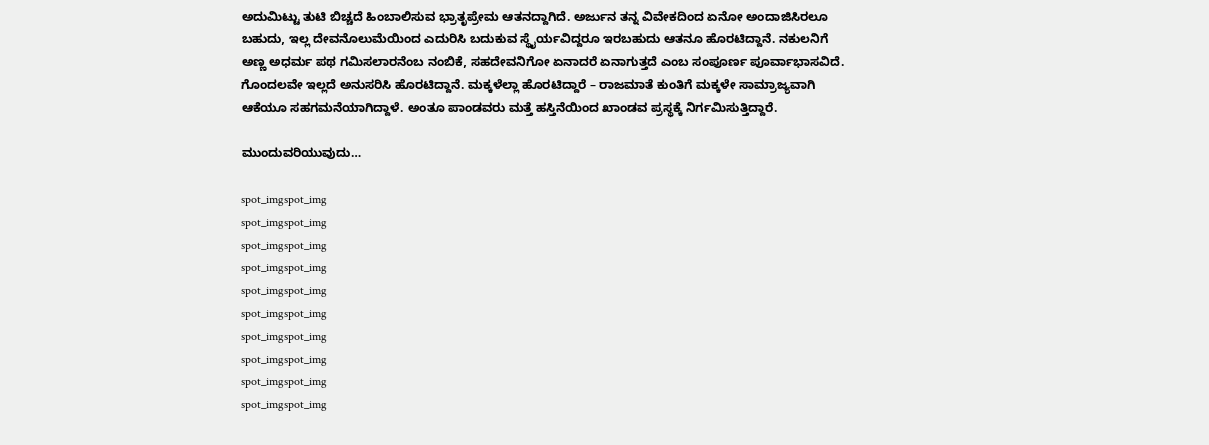ಅದುಮಿಟ್ಟು ತುಟಿ ಬಿಚ್ಚದೆ ಹಿಂಬಾಲಿಸುವ ಭ್ರಾತೃಪ್ರೇಮ ಆತನದ್ದಾಗಿದೆ. ಅರ್ಜುನ ತನ್ನ ವಿವೇಕದಿಂದ ಏನೋ ಅಂದಾಜಿಸಿರಲೂ ಬಹುದು, ಇಲ್ಲ ದೇವನೊಲುಮೆಯಿಂದ ಎದುರಿಸಿ ಬದುಕುವ ಸ್ಥೈರ್ಯವಿದ್ದರೂ ಇರಬಹುದು ಆತನೂ ಹೊರಟಿದ್ದಾನೆ. ನಕುಲನಿಗೆ ಅಣ್ಣ ಅಧರ್ಮ ಪಥ ಗಮಿಸಲಾರನೆಂಬ ನಂಬಿಕೆ, ಸಹದೇವನಿಗೋ ಏನಾದರೆ ಏನಾಗುತ್ತದೆ ಎಂಬ ಸಂಪೂರ್ಣ ಪೂರ್ವಾಭಾಸವಿದೆ. ಗೊಂದಲವೇ ಇಲ್ಲದೆ ಅನುಸರಿಸಿ ಹೊರಟಿದ್ದಾನೆ. ಮಕ್ಕಳೆಲ್ಲಾ ಹೊರಟಿದ್ದಾರೆ – ರಾಜಮಾತೆ ಕುಂತಿಗೆ ಮಕ್ಕಳೇ ಸಾಮ್ರಾಜ್ಯವಾಗಿ ಆಕೆಯೂ ಸಹಗಮನೆಯಾಗಿದ್ದಾಳೆ. ಅಂತೂ ಪಾಂಡವರು ಮತ್ತೆ ಹಸ್ತಿನೆಯಿಂದ ಖಾಂಡವ ಪ್ರಸ್ಥಕ್ಕೆ ನಿರ್ಗಮಿಸುತ್ತಿದ್ದಾರೆ.

ಮುಂದುವರಿಯುವುದು…

spot_imgspot_img
spot_imgspot_img
spot_imgspot_img
spot_imgspot_img
spot_imgspot_img
spot_imgspot_img
spot_imgspot_img
spot_imgspot_img
spot_imgspot_img
spot_imgspot_img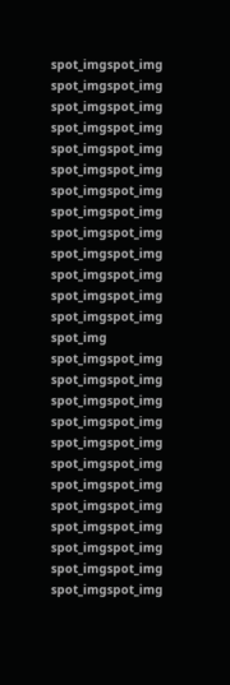spot_imgspot_img
spot_imgspot_img
spot_imgspot_img
spot_imgspot_img
spot_imgspot_img
spot_imgspot_img
spot_imgspot_img
spot_imgspot_img
spot_imgspot_img
spot_imgspot_img
spot_imgspot_img
spot_imgspot_img
spot_imgspot_img
spot_img
spot_imgspot_img
spot_imgspot_img
spot_imgspot_img
spot_imgspot_img
spot_imgspot_img
spot_imgspot_img
spot_imgspot_img
spot_imgspot_img
spot_imgspot_img
spot_imgspot_img
spot_imgspot_img
spot_imgspot_img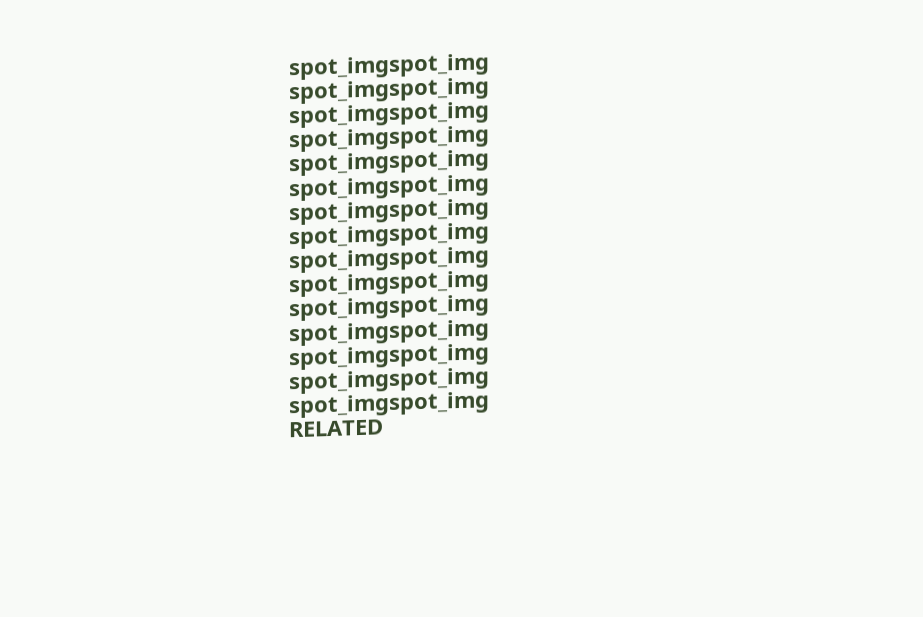spot_imgspot_img
spot_imgspot_img
spot_imgspot_img
spot_imgspot_img
spot_imgspot_img
spot_imgspot_img
spot_imgspot_img
spot_imgspot_img
spot_imgspot_img
spot_imgspot_img
spot_imgspot_img
spot_imgspot_img
spot_imgspot_img
spot_imgspot_img
spot_imgspot_img
RELATED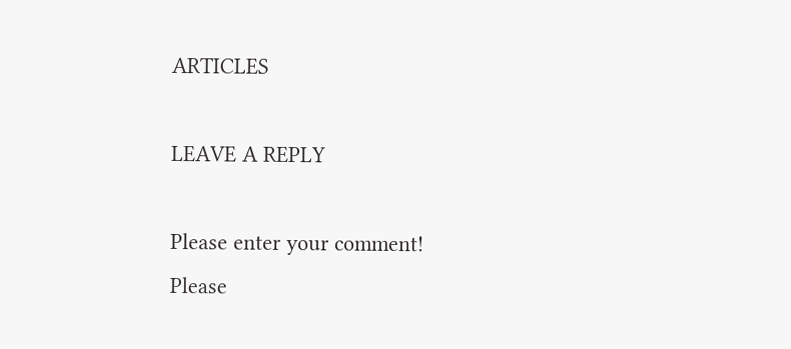ARTICLES

LEAVE A REPLY

Please enter your comment!
Please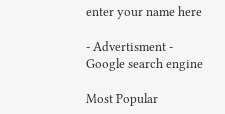enter your name here

- Advertisment -
Google search engine

Most Popular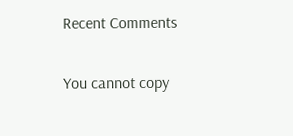Recent Comments

You cannot copy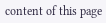content of this page